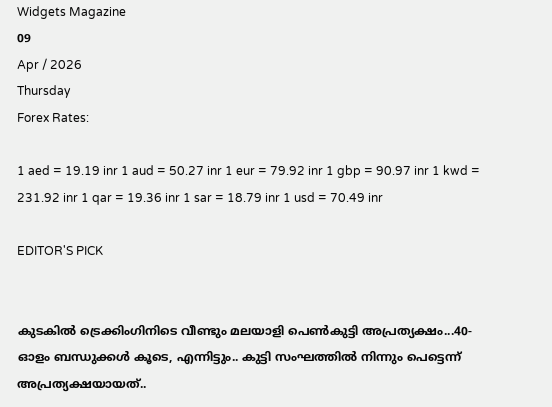Widgets Magazine
09
Apr / 2026
Thursday
Forex Rates:

1 aed = 19.19 inr 1 aud = 50.27 inr 1 eur = 79.92 inr 1 gbp = 90.97 inr 1 kwd = 231.92 inr 1 qar = 19.36 inr 1 sar = 18.79 inr 1 usd = 70.49 inr

EDITOR'S PICK


കുടകിൽ ട്രെക്കിംഗിനിടെ വീണ്ടും മലയാളി പെൺകുട്ടി അപ്രത്യക്ഷം...40-ഓളം ബന്ധുക്കൾ കൂടെ, എന്നിട്ടും.. കുട്ടി സംഘത്തില്‍ നിന്നും പെട്ടെന്ന് അപ്രത്യക്ഷയായത്..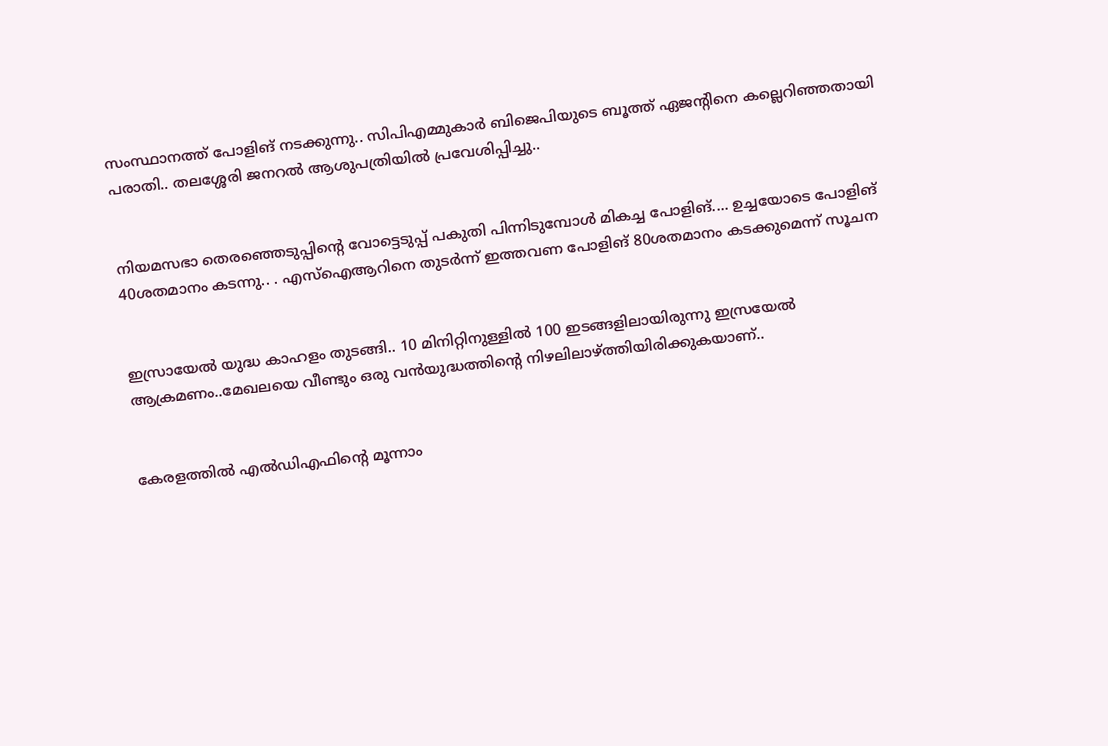സംസ്ഥാനത്ത് പോളിങ് നടക്കുന്നു.. സിപിഎമ്മുകാർ ബിജെപിയുടെ ബൂത്ത് ഏജന്റിനെ കല്ലെറിഞ്ഞതായി പരാതി.. തലശ്ശേരി ജനറൽ ആശുപത്രിയിൽ പ്രവേശിപ്പിച്ചു..


നിയമസഭാ തെരഞ്ഞെടുപ്പിന്‍റെ വോട്ടെടുപ്പ് പകുതി പിന്നിടുമ്പോള്‍ മികച്ച പോളിങ്.... ഉച്ചയോടെ പോളിങ് 40ശതമാനം കടന്നു.. . എസ്ഐആറിനെ തുടര്‍ന്ന് ഇത്തവണ പോളിങ് 80ശതമാനം കടക്കുമെന്ന് സൂചന


ഇസ്രായേൽ യുദ്ധ കാഹളം തുടങ്ങി.. 10 മിനിറ്റിനുള്ളില്‍ 100 ഇടങ്ങളിലായിരുന്നു ഇസ്രയേല്‍ ആക്രമണം..മേഖലയെ വീണ്ടും ഒരു വന്‍യുദ്ധത്തിന്റെ നിഴലിലാഴ്ത്തിയിരിക്കുകയാണ്..


കേരളത്തിൽ എൽഡിഎഫിന്റെ മൂന്നാം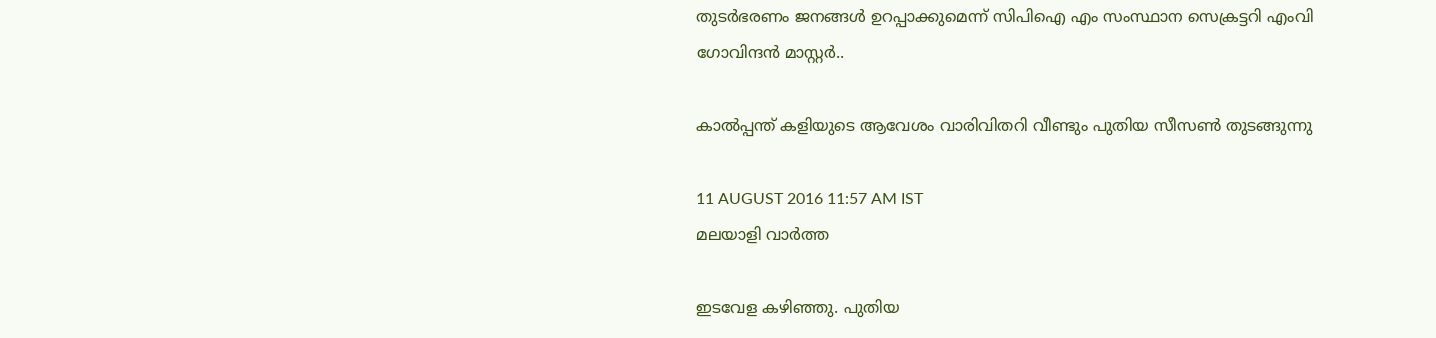തുടർഭരണം ജനങ്ങൾ ഉറപ്പാക്കുമെന്ന് സിപിഐ എം സംസ്ഥാന സെക്രട്ടറി എംവി ഗോവിന്ദൻ മാസ്റ്റർ..

കാല്‍പ്പന്ത് കളിയുടെ ആവേശം വാരിവിതറി വീണ്ടും പുതിയ സീസണ്‍ തുടങ്ങുന്നു

11 AUGUST 2016 11:57 AM IST
മലയാളി വാര്‍ത്ത

ഇടവേള കഴിഞ്ഞു. പുതിയ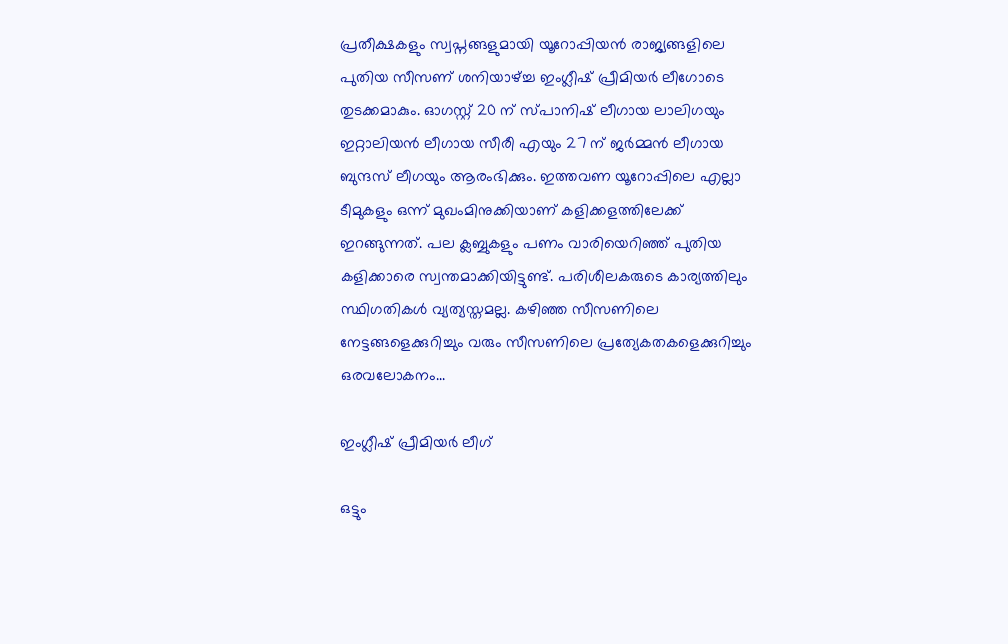പ്രതീക്ഷകളും സ്വപ്നങ്ങളുമായി യൂറോപ്പിയന്‍ രാജ്യങ്ങളിലെ പുതിയ സീസണ് ശനിയാഴ്ച്ച ഇംഗ്ലീഷ് പ്രീമിയര്‍ ലീഗോടെ തുടക്കമാകും. ഓഗസ്റ്റ് 20 ന് സ്പാനിഷ് ലീഗായ ലാലിഗയും ഇറ്റാലിയന്‍ ലീഗായ സീരീ എയും 27 ന് ജര്‍മ്മന്‍ ലീഗായ ബുന്ദസ് ലീഗയും ആരംഭിക്കും. ഇത്തവണ യൂറോപ്പിലെ എല്ലാ ടീമുകളും ഒന്ന് മുഖംമിനുക്കിയാണ് കളിക്കളത്തിലേക്ക് ഇറങ്ങുന്നത്. പല ക്ലബ്ബുകളും പണം വാരിയെറിഞ്ഞ് പുതിയ കളിക്കാരെ സ്വന്തമാക്കിയിട്ടുണ്ട്. പരിശീലകരുടെ കാര്യത്തിലും സ്ഥിഗതികള്‍ വ്യത്യസ്തമല്ല. കഴിഞ്ഞ സീസണിലെ നേട്ടങ്ങളെക്കുറിച്ചും വരും സീസണിലെ പ്രത്യേകതകളെക്കുറിച്ചും ഒരവലോകനം...

ഇംഗ്ലീഷ് പ്രീമിയര്‍ ലീഗ്

ഒട്ടും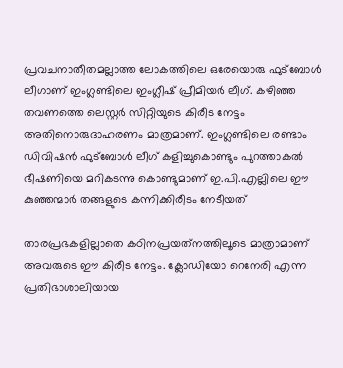പ്രവചനാതീതമല്ലാത്ത ലോകത്തിലെ ഒരേയൊരു ഫുട്‌ബോള്‍ ലീഗാണ് ഇംഗ്ലണ്ടിലെ ഇംഗ്ലീഷ് പ്രീമിയര്‍ ലീഗ്. കഴിഞ്ഞ തവണത്തെ ലെസ്റ്റര്‍ സിറ്റിയുടെ കിരീട നേട്ടം അതിനൊരുദാഹരണം മാത്രമാണ്. ഇംഗ്ലണ്ടിലെ രണ്ടാം ഡിവിഷന്‍ ഫുട്‌ബോള്‍ ലീഗ് കളിച്ചുകൊണ്ടും പുറത്താകല്‍ ഭീഷണിയെ മറികടന്നു കൊണ്ടുമാണ് ഇ.പി.എല്ലിലെ ഈ കുഞ്ഞന്മാര്‍ തങ്ങളുടെ കന്നിക്കിരീടം നേടീയത്

താരപ്രഭകളില്ലാതെ കഠിനപ്രയത്‌നത്തിലൂടെ മാത്രാമാണ് അവരുടെ ഈ കിരീട നേട്ടം. ക്ലോഡിയോ റെനേരി എന്ന പ്രതിഭാശാലിയായ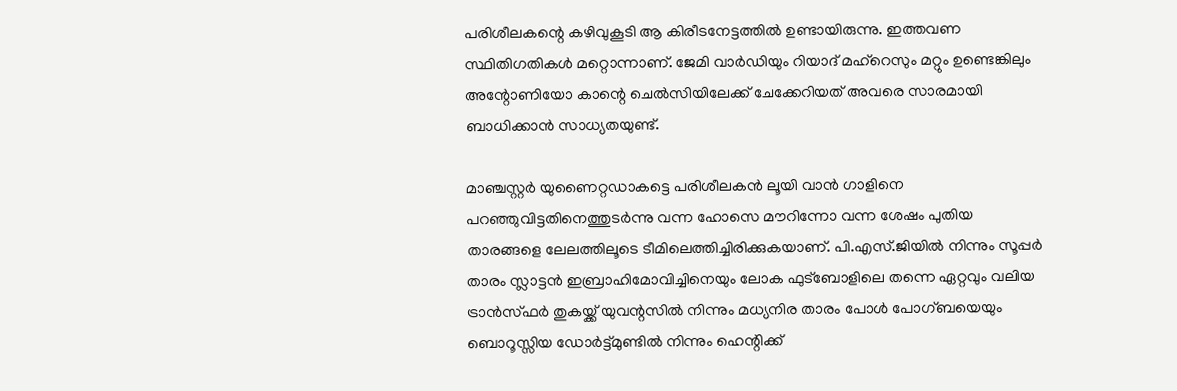പരിശീലകന്റെ കഴിവുകൂടി ആ കിരീടനേട്ടത്തില്‍ ഉണ്ടായിരുന്നു. ഇത്തവണ സ്ഥിതിഗതികള്‍ മറ്റൊന്നാണ്. ജേമി വാര്‍ഡിയും റിയാദ് മഹ്‌റെസും മറ്റും ഉണ്ടെങ്കിലും അന്റോണിയോ കാന്റെ ചെല്‍സിയിലേക്ക് ചേക്കേറിയത് അവരെ സാരമായി ബാധിക്കാന്‍ സാധ്യതയുണ്ട്.

മാഞ്ചസ്റ്റര്‍ യുണൈറ്റഡാകട്ടെ പരിശീലകന്‍ ലൂയി വാന്‍ ഗാളിനെ പറഞ്ഞുവിട്ടതിനെത്തുടര്‍ന്നു വന്ന ഹോസെ മൗറിന്നോ വന്ന ശേഷം പുതിയ താരങ്ങളെ ലേലത്തിലൂടെ ടീമിലെത്തിച്ചിരിക്കുകയാണ്. പി.എസ്.ജിയില്‍ നിന്നും സൂപ്പര്‍ താരം സ്ലാട്ടന്‍ ഇബ്രാഹിമോവിച്ചിനെയും ലോക ഫുട്‌ബോളിലെ തന്നെ ഏറ്റവും വലിയ ട്രാന്‍സ്ഫര്‍ തുകയ്ക്ക് യുവന്റസില്‍ നിന്നും മധ്യനിര താരം പോള്‍ പോഗ്ബയെയും ബൊറൂസ്സിയ ഡോര്‍ട്ട്മുണ്ടില്‍ നിന്നും ഹെന്റിക്ക്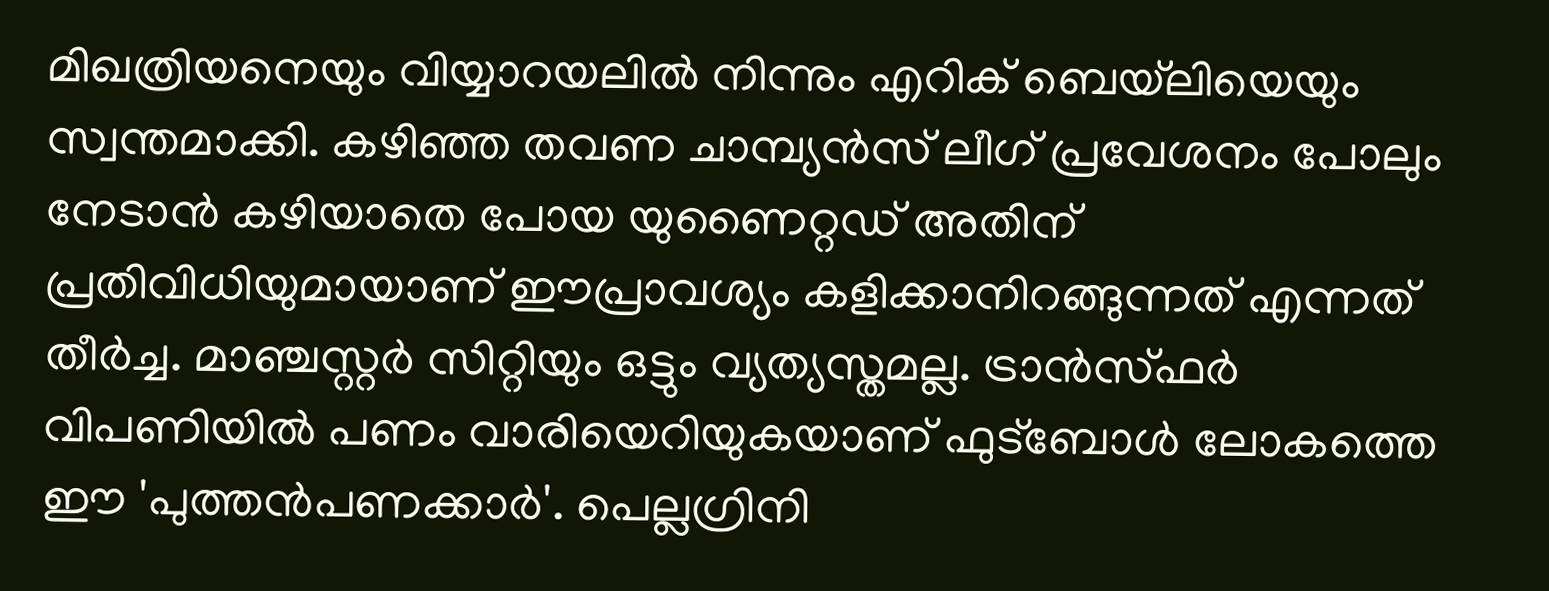മിഖത്രിയനെയും വിയ്യാറയലില്‍ നിന്നും എറിക് ബെയ്‌ലിയെയും സ്വന്തമാക്കി. കഴിഞ്ഞ തവണ ചാമ്പ്യന്‍സ് ലീഗ് പ്രവേശനം പോലും നേടാന്‍ കഴിയാതെ പോയ യുണൈറ്റഡ് അതിന് പ്രതിവിധിയുമായാണ് ഈപ്രാവശ്യം കളിക്കാനിറങ്ങുന്നത് എന്നത് തീര്‍ച്ച. മാഞ്ചസ്റ്റര്‍ സിറ്റിയും ഒട്ടും വ്യത്യസ്തമല്ല. ട്രാന്‍സ്ഫര്‍ വിപണിയില്‍ പണം വാരിയെറിയുകയാണ് ഫുട്‌ബോള്‍ ലോകത്തെ ഈ 'പുത്തന്‍പണക്കാര്‍'. പെല്ലഗ്രിനി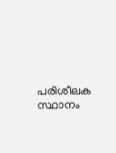പരിശീലക സ്ഥാനം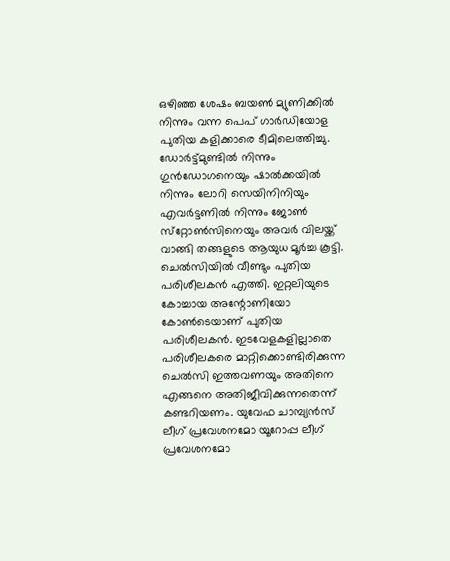ഒഴിഞ്ഞ ശേഷം ബയണ്‍ മ്യുണിക്കില്‍ നിന്നും വന്ന പെപ് ഗാര്‍ഡിയോള പുതിയ കളിക്കാരെ ടീമിലെത്തിച്ചു. ഡോര്‍ട്ട്മുണ്ടില്‍ നിന്നും ഗുന്‍ഡോഗനെയും ഷാല്‍ക്കയില്‍ നിന്നും ലോറി സെയിനിനിയും എവര്‍ട്ടണില്‍ നിന്നും ജോണ്‍ സ്‌റ്റോണ്‍സിനെയും അവര്‍ വിലയ്ക്ക് വാങ്ങി തങ്ങളുടെ ആയുധ മൂര്‍ച്ച കൂട്ടി. ചെല്‍സിയില്‍ വീണ്ടും പുതിയ പരിശീലകന്‍ എത്തി. ഇറ്റലിയുടെ കോച്ചായ അന്റോണിയോ കോണ്‍ടെയാണ് പുതിയ പരിശീലകന്‍. ഇടവേളകളില്ലാതെ പരിശീലകരെ മാറ്റിക്കൊണ്ടിരിക്കുന്ന ചെല്‍സി ഇത്തവണയും അതിനെ എങ്ങനെ അതിജീവിക്കുന്നതെന്ന് കണ്ടറിയണം. യുവേഫ ചാമ്പ്യന്‍സ് ലീഗ് പ്രവേശനമോ യൂറോപ്പ ലീഗ് പ്രവേശനമോ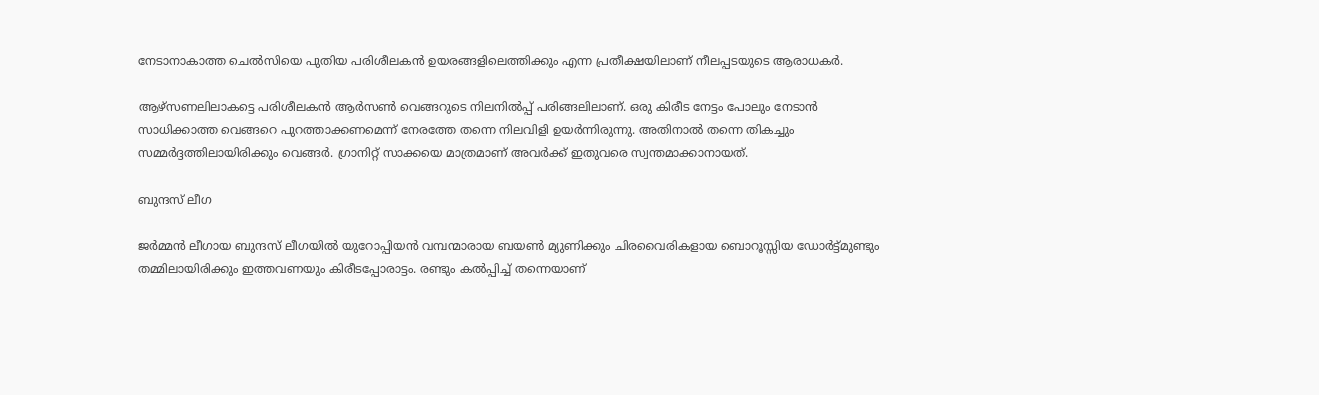നേടാനാകാത്ത ചെല്‍സിയെ പുതിയ പരിശീലകന്‍ ഉയരങ്ങളിലെത്തിക്കും എന്ന പ്രതീക്ഷയിലാണ് നീലപ്പടയുടെ ആരാധകര്‍.

ആഴ്‌സണലിലാകട്ടെ പരിശീലകന്‍ ആര്‍സണ്‍ വെങ്ങറുടെ നിലനില്‍പ്പ് പരിങ്ങലിലാണ്. ഒരു കിരീട നേട്ടം പോലും നേടാന്‍ സാധിക്കാത്ത വെങ്ങറെ പുറത്താക്കണമെന്ന് നേരത്തേ തന്നെ നിലവിളി ഉയര്‍ന്നിരുന്നു. അതിനാല്‍ തന്നെ തികച്ചും സമ്മര്‍ദ്ദത്തിലായിരിക്കും വെങ്ങര്‍. ഗ്രാനിറ്റ് സാക്കയെ മാത്രമാണ് അവര്‍ക്ക് ഇതുവരെ സ്വന്തമാക്കാനായത്.

ബുന്ദസ് ലീഗ

ജര്‍മ്മന്‍ ലീഗായ ബുന്ദസ് ലീഗയില്‍ യുറോപ്പിയന്‍ വമ്പന്മാരായ ബയണ്‍ മ്യുണിക്കും ചിരവൈരികളായ ബൊറൂസ്സിയ ഡോര്‍ട്ട്മുണ്ടും തമ്മിലായിരിക്കും ഇത്തവണയും കിരീടപ്പോരാട്ടം. രണ്ടും കല്‍പ്പിച്ച് തന്നെയാണ്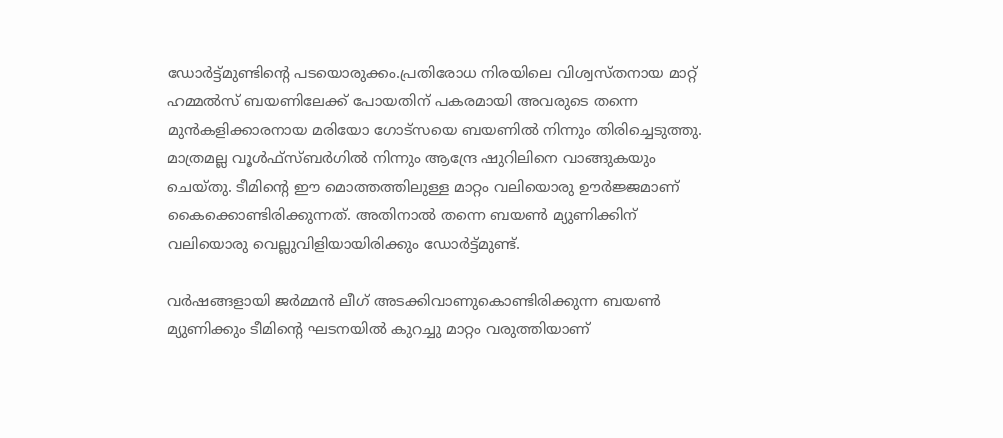ഡോര്‍ട്ട്മുണ്ടിന്റെ പടയൊരുക്കം.പ്രതിരോധ നിരയിലെ വിശ്വസ്തനായ മാറ്റ് ഹമ്മല്‍സ് ബയണിലേക്ക് പോയതിന് പകരമായി അവരുടെ തന്നെ മുന്‍കളിക്കാരനായ മരിയോ ഗോട്‌സയെ ബയണില്‍ നിന്നും തിരിച്ചെടുത്തു. മാത്രമല്ല വൂള്‍ഫ്‌സ്ബര്‍ഗില്‍ നിന്നും ആന്ദ്രേ ഷുറിലിനെ വാങ്ങുകയും ചെയ്തു. ടീമിന്റെ ഈ മൊത്തത്തിലുള്ള മാറ്റം വലിയൊരു ഊര്‍ജ്ജമാണ് കൈക്കൊണ്ടിരിക്കുന്നത്. അതിനാല്‍ തന്നെ ബയണ്‍ മ്യുണിക്കിന് വലിയൊരു വെല്ലുവിളിയായിരിക്കും ഡോര്‍ട്ട്മുണ്ട്.

വര്‍ഷങ്ങളായി ജര്‍മ്മന്‍ ലീഗ് അടക്കിവാണുകൊണ്ടിരിക്കുന്ന ബയണ്‍ മ്യുണിക്കും ടീമിന്റെ ഘടനയില്‍ കുറച്ചു മാറ്റം വരുത്തിയാണ്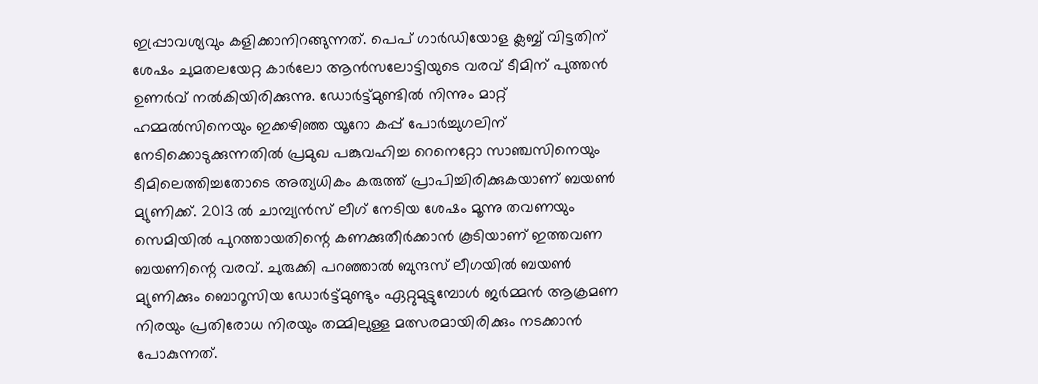ഇപ്പ്രാവശ്യവും കളിക്കാനിറങ്ങുന്നത്. പെപ് ഗാര്‍ഡിയോള ക്ലബ്ബ് വിട്ടതിന് ശേഷം ചുമതലയേറ്റ കാര്‍ലോ ആന്‍സലോട്ടിയുടെ വരവ് ടീമിന് പുത്തന്‍ ഉണര്‍വ് നല്‍കിയിരിക്കുന്നു. ഡോര്‍ട്ട്മുണ്ടില്‍ നിന്നും മാറ്റ് ഹമ്മല്‍സിനെയും ഇക്കഴിഞ്ഞ യൂറോ കപ്പ് പോര്‍ച്ചുഗലിന് നേടിക്കൊടുക്കുന്നതില്‍ പ്രമുഖ പങ്കുവഹിച്ച റെനെറ്റോ സാഞ്ചസിനെയും ടീമിലെത്തിച്ചതോടെ അത്യധികം കരുത്ത് പ്രാപിച്ചിരിക്കുകയാണ് ബയണ്‍ മ്യുണിക്ക്. 2013 ല്‍ ചാമ്പ്യന്‍സ് ലീഗ് നേടിയ ശേഷം മൂന്നു തവണയും സെമിയില്‍ പുറത്തായതിന്റെ കണക്കുതീര്‍ക്കാന്‍ കൂടിയാണ് ഇത്തവണ ബയണിന്റെ വരവ്. ചുരുക്കി പറഞ്ഞാല്‍ ബുന്ദസ് ലീഗയില്‍ ബയണ്‍ മ്യുണിക്കും ബൊറൂസിയ ഡോര്‍ട്ട്മുണ്ടും ഏറ്റുമുട്ടുമ്പോള്‍ ജര്‍മ്മന്‍ ആക്രമണ നിരയും പ്രതിരോധ നിരയും തമ്മിലുള്ള മത്സരമായിരിക്കും നടക്കാന്‍ പോകുന്നത്.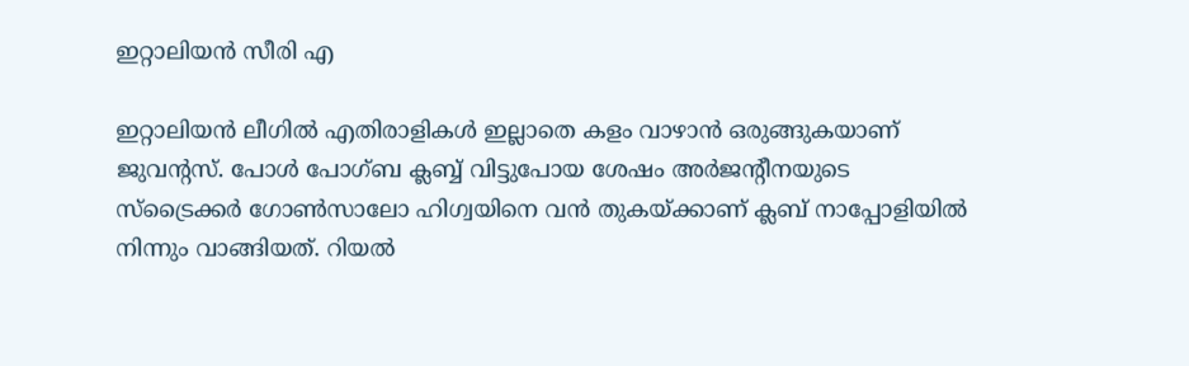ഇറ്റാലിയന്‍ സീരി എ

ഇറ്റാലിയന്‍ ലീഗില്‍ എതിരാളികള്‍ ഇല്ലാതെ കളം വാഴാന്‍ ഒരുങ്ങുകയാണ് ജുവന്റസ്. പോള്‍ പോഗ്ബ ക്ലബ്ബ് വിട്ടുപോയ ശേഷം അര്‍ജന്റീനയുടെ സ്‌ട്രൈക്കര്‍ ഗോണ്‍സാലോ ഹിഗ്വയിനെ വന്‍ തുകയ്ക്കാണ് ക്ലബ് നാപ്പോളിയില്‍ നിന്നും വാങ്ങിയത്. റിയല്‍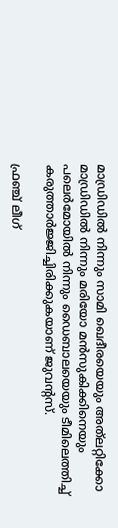മാഡ്രിഡില്‍ നിന്നും സാമി ഖെദീരയെയും അത്‌ലറ്റിക്കോ മാഡ്രിഡില്‍ നിന്നും മരിയോ മന്‍സുകിക്കിനെയും പലെര്‍മോയില്‍ നിന്നും ഡൈബാലയെയും ടീമിലെത്തിച്ച് കരുത്താര്‍ജ്ജിച്ചിരിക്കുകയാണ് ജുവന്റസ്.

ഫ്രഞ്ച് ലീഗ്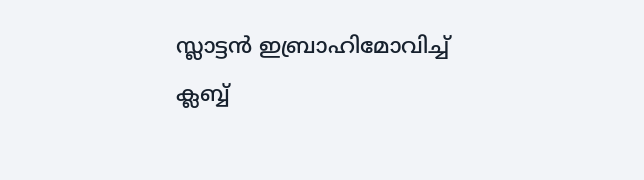സ്ലാട്ടന്‍ ഇബ്രാഹിമോവിച്ച് ക്ലബ്ബ്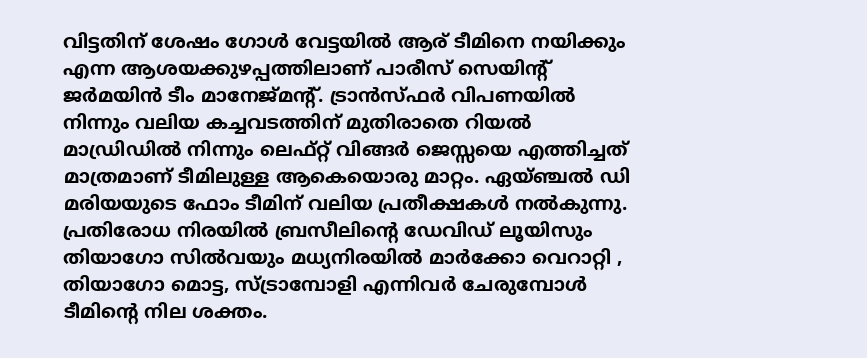വിട്ടതിന് ശേഷം ഗോള്‍ വേട്ടയില്‍ ആര് ടീമിനെ നയിക്കും എന്ന ആശയക്കുഴപ്പത്തിലാണ് പാരീസ് സെയിന്റ് ജര്‍മയിന്‍ ടീം മാനേജ്മന്റ്. ട്രാന്‍സ്ഫര്‍ വിപണയില്‍ നിന്നും വലിയ കച്ചവടത്തിന് മുതിരാതെ റിയല്‍ മാഡ്രിഡില്‍ നിന്നും ലെഫ്റ്റ് വിങ്ങര്‍ ജെസ്സയെ എത്തിച്ചത് മാത്രമാണ് ടീമിലുള്ള ആകെയൊരു മാറ്റം. ഏയ്ഞ്ചല്‍ ഡി മരിയയുടെ ഫോം ടീമിന് വലിയ പ്രതീക്ഷകള്‍ നല്‍കുന്നു. പ്രതിരോധ നിരയില്‍ ബ്രസീലിന്റെ ഡേവിഡ് ലൂയിസും തിയാഗോ സില്‍വയും മധ്യനിരയില്‍ മാര്‍ക്കോ വെറാറ്റി , തിയാഗോ മൊട്ട, സ്ട്രാമ്പോളി എന്നിവര്‍ ചേരുമ്പോള്‍ ടീമിന്റെ നില ശക്തം.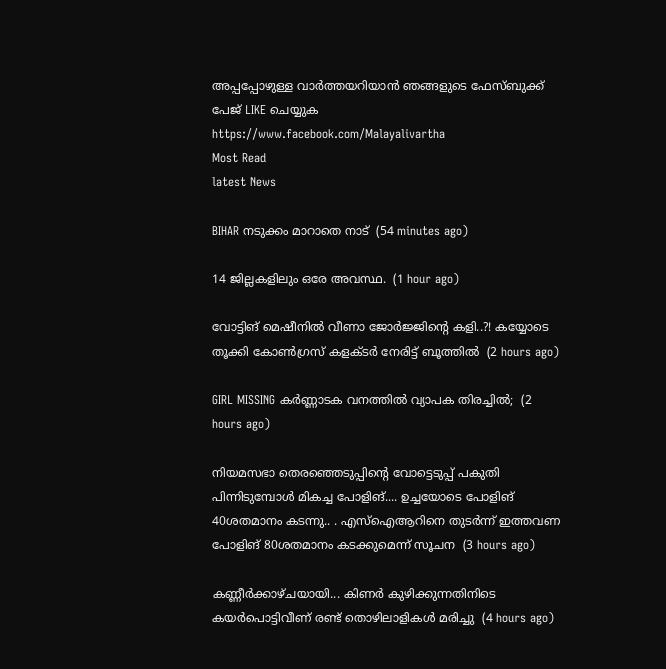അപ്പപ്പോഴുള്ള വാര്‍ത്തയറിയാന്‍ ഞങ്ങളുടെ ഫേസ്‌ബുക്ക്‌ പേജ് LIKE ചെയ്യുക
https://www.facebook.com/Malayalivartha
Most Read
latest News

BIHAR നടുക്കം മാറാതെ നാട്  (54 minutes ago)

14 ജില്ലകളിലും ഒരേ അവസ്ഥ.  (1 hour ago)

വോട്ടിങ് മെഷീനിൽ വീണാ ജോർജ്ജിന്റെ കളി..?! കയ്യോടെ തൂക്കി കോൺഗ്രസ് കളക്ടർ നേരിട്ട് ബൂത്തിൽ  (2 hours ago)

GIRL MISSING കർണ്ണാടക വനത്തിൽ വ്യാപക തിരച്ചിൽ;  (2 hours ago)

നിയമസഭാ തെരഞ്ഞെടുപ്പിന്‍റെ വോട്ടെടുപ്പ് പകുതി പിന്നിടുമ്പോള്‍ മികച്ച പോളിങ്.... ഉച്ചയോടെ പോളിങ് 40ശതമാനം കടന്നു.. . എസ്ഐആറിനെ തുടര്‍ന്ന് ഇത്തവണ പോളിങ് 80ശതമാനം കടക്കുമെന്ന് സൂചന  (3 hours ago)

കണ്ണീർക്കാഴ്ചയായി... കിണർ കുഴിക്കുന്നതിനിടെ കയർപൊട്ടിവീണ് രണ്ട് തൊഴിലാളികൾ മരിച്ചു  (4 hours ago)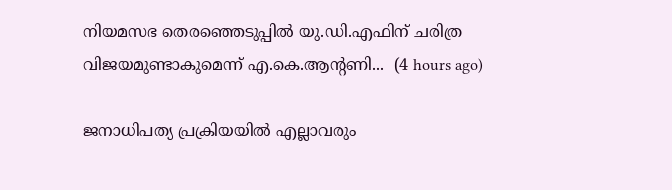നിയമസഭ തെരഞ്ഞെടുപ്പിൽ യു.ഡി.എഫിന് ചരിത്ര വിജയമുണ്ടാകുമെന്ന് എ.കെ.ആന്റണി...  (4 hours ago)

ജനാധിപത്യ പ്രക്രിയയിൽ എല്ലാവരും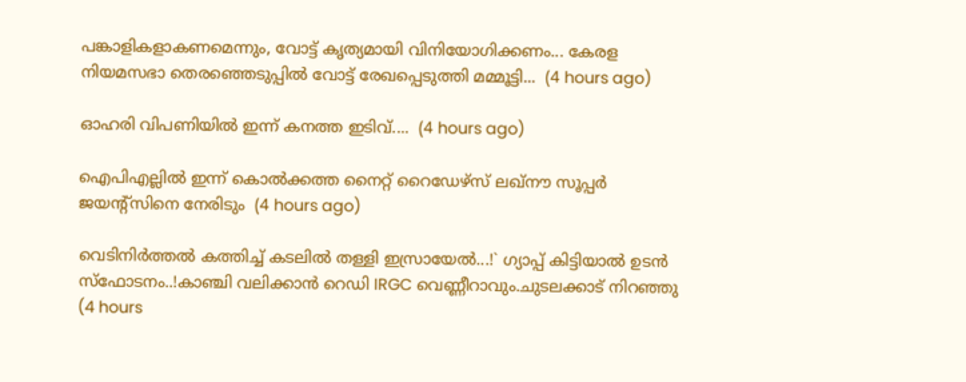പങ്കാളികളാകണമെന്നും, വോട്ട് കൃത്യമായി വിനിയോഗിക്കണം... കേരള നിയമസഭാ തെരഞ്ഞെടുപ്പിൽ വോട്ട് രേഖപ്പെടുത്തി മമ്മൂട്ടി...  (4 hours ago)

ഓഹരി വിപണിയിൽ ഇന്ന് കനത്ത ഇടിവ്....  (4 hours ago)

ഐപിഎല്ലിൽ ഇന്ന് കൊൽക്കത്ത നൈറ്റ് റൈഡേഴ്‌സ് ലഖ്നൗ സൂപ്പർ ജയന്റ്സിനെ നേരിടും  (4 hours ago)

വെടിനിർത്തൽ കത്തിച്ച് കടലിൽ തള്ളി ഇസ്രായേൽ...!` ഗ്യാപ്പ് കിട്ടിയാൽ ഉടൻ സ്ഫോടനം..!കാഞ്ചി വലിക്കാൻ റെഡി IRGC വെണ്ണീറാവും.ചുടലക്കാട് നിറഞ്ഞു  (4 hours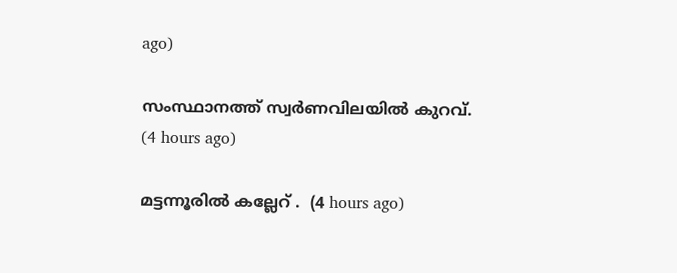ago)

സംസ്ഥാനത്ത് സ്വർണവിലയിൽ കുറവ്.  (4 hours ago)

മട്ടന്നൂരിൽ കല്ലേറ് .  (4 hours ago)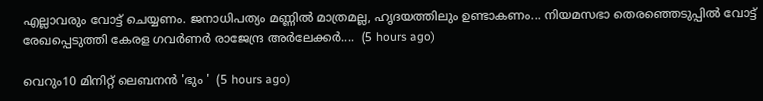എല്ലാവരും വോട്ട് ചെയ്യണം. ജനാധിപത്യം മണ്ണിൽ മാത്രമല്ല, ഹൃദയത്തിലും ഉണ്ടാകണം... നിയമസഭാ തെരഞ്ഞെടുപ്പിൽ വോട്ട് രേഖപ്പെടുത്തി കേരള ഗവർണർ രാജേന്ദ്ര അർലേക്കർ....  (5 hours ago)

വെറും10 മിനിറ്റ് ലെബനൻ 'ഭും '  (5 hours ago)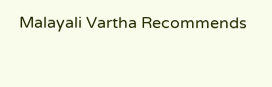Malayali Vartha Recommends